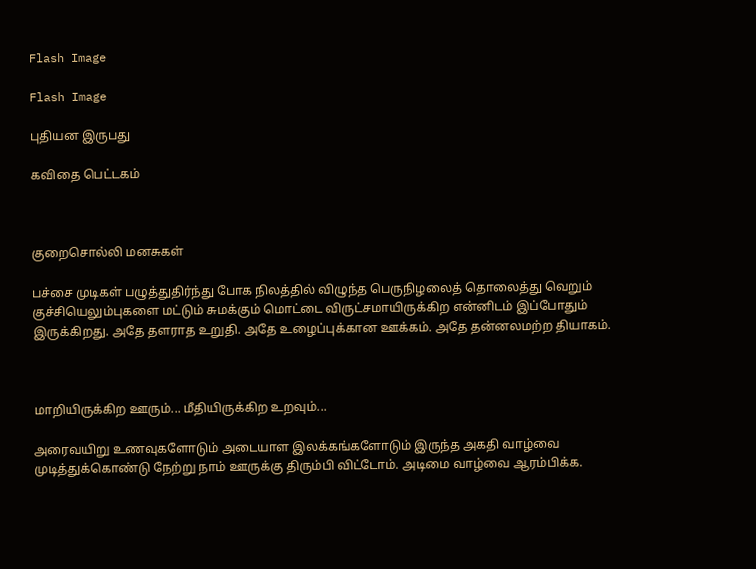Flash Image

Flash Image

புதியன இருபது

கவிதை பெட்டகம்



குறைசொல்லி மனசுகள்

பச்சை முடிகள் பழுத்துதிர்ந்து போக நிலத்தில் விழுந்த பெருநிழலைத் தொலைத்து வெறும் குச்சியெலும்புகளை மட்டும் சுமக்கும் மொட்டை விருட்சமாயிருக்கிற என்னிடம் இப்போதும் இருக்கிறது. அதே தளராத உறுதி. அதே உழைப்புக்கான ஊக்கம். அதே தன்னலமற்ற தியாகம்.



மாறியிருக்கிற ஊரும்... மீதியிருக்கிற உறவும்...

அரைவயிறு உணவுகளோடும் அடையாள இலக்கங்களோடும் இருந்த அகதி வாழ்வை முடித்துக்கொண்டு நேற்று நாம் ஊருக்கு திரும்பி விட்டோம். அடிமை வாழ்வை ஆரம்பிக்க.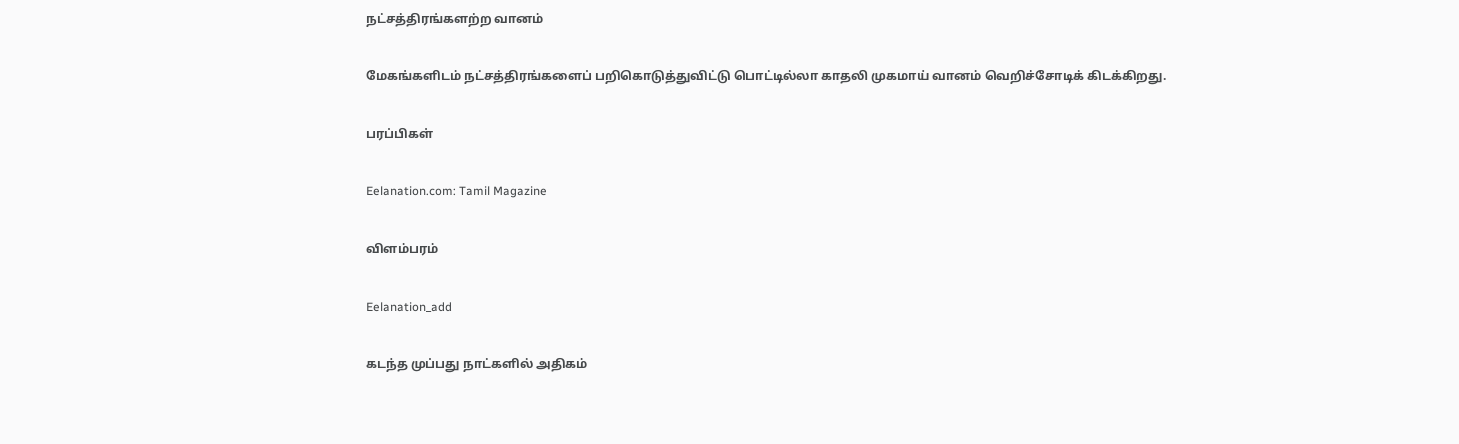நட்சத்திரங்களற்ற வானம்

மேகங்களிடம் நட்சத்திரங்களைப் பறிகொடுத்துவிட்டு பொட்டில்லா காதலி முகமாய் வானம் வெறிச்சோடிக் கிடக்கிறது.

பரப்பிகள்

Eelanation.com: Tamil Magazine

விளம்பரம்

Eelanation_add

கடந்த முப்பது நாட்களில் அதிகம்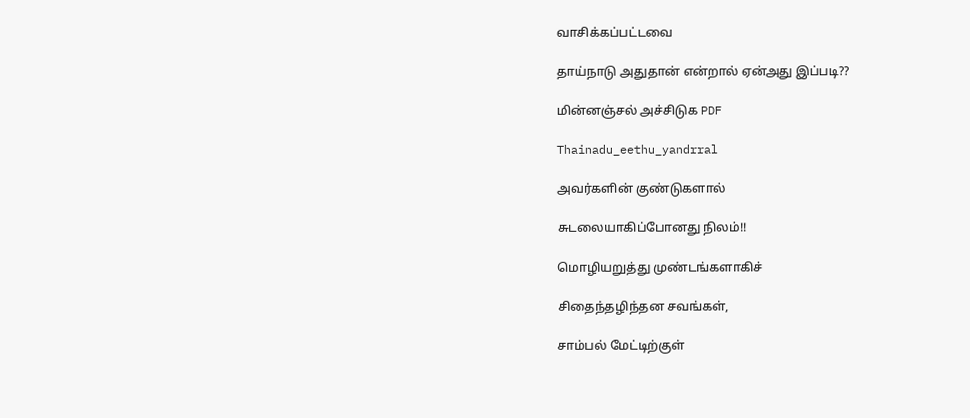வாசிக்கப்பட்டவை

தாய்நாடு அதுதான் என்றால் ஏன்அது இப்படி??

மின்னஞ்சல் அச்சிடுக PDF

Thainadu_eethu_yandrral

அவர்களின் குண்டுகளால்

சுடலையாகிப்போனது நிலம்!!

மொழியறுத்து முண்டங்களாகிச்

சிதைந்தழிந்தன சவங்கள்,

சாம்பல் மேட்டிற்குள்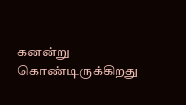கனன்று கொண்டிருக்கிறது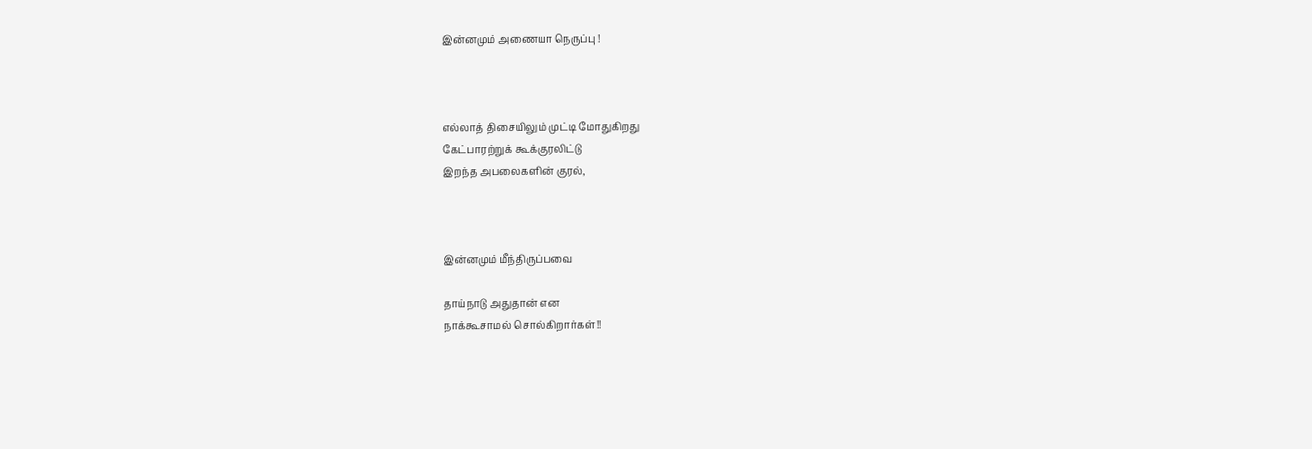இன்னமும் அணையா நெருப்பு !



எல்லாத் திசையிலும் முட்டி மோதுகிறது
கேட்பாரற்றுக் கூக்குரலிட்டு
இறந்த அபலைகளின் குரல்,



இன்னமும் மீந்திருப்பவை

தாய்நாடு அதுதான் என
நாக்கூசாமல் சொல்கிறார்கள்!!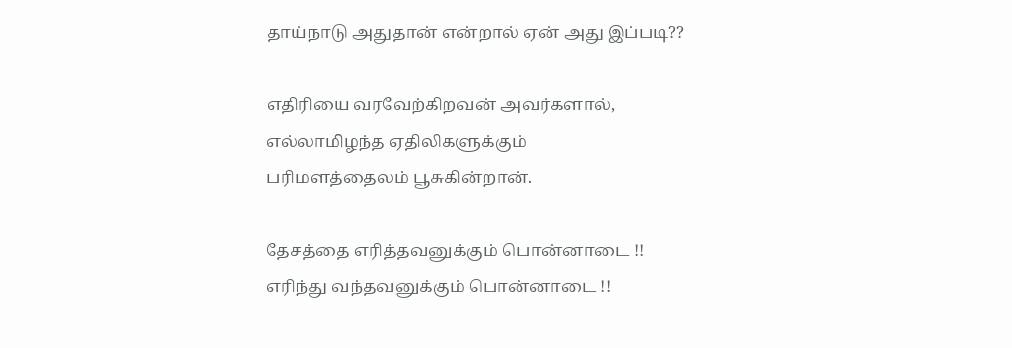தாய்நாடு அதுதான் என்றால் ஏன் அது இப்படி??

எதிரியை வரவேற்கிறவன் அவர்களால்,
எல்லாமிழந்த ஏதிலிகளுக்கும்
பரிமளத்தைலம் பூசுகின்றான்.

தேசத்தை எரித்தவனுக்கும் பொன்னாடை !!
எரிந்து வந்தவனுக்கும் பொன்னாடை !!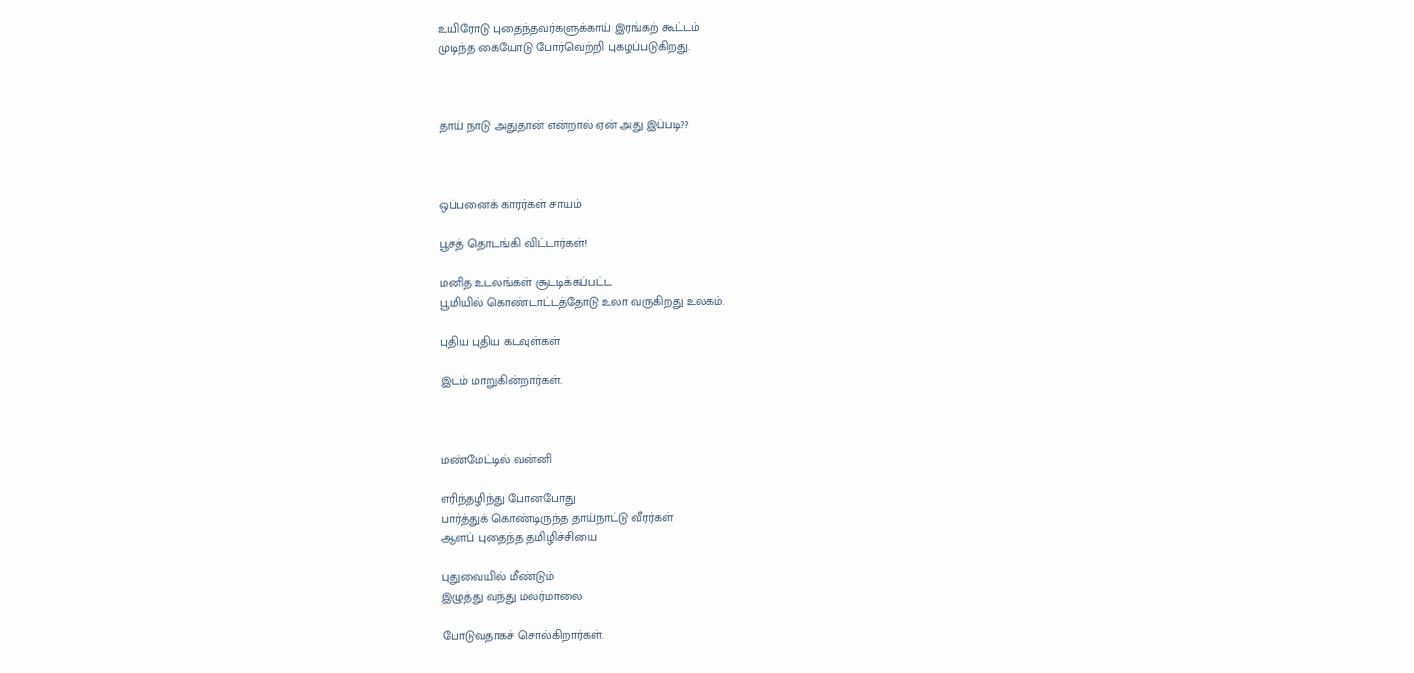உயிரோடு புதைந்தவர்களுக்காய் இரங்கற் கூட்டம்
முடிந்த கையோடு போர்வெற்றி புகழப்படுகிறது.



தாய் நாடு அதுதான் என்றால் ஏன் அது இப்படி??



ஒப்பனைக் காரர்கள் சாயம்

பூசத் தொடங்கி விட்டார்கள்!

மனித உடலங்கள் சூடடிக்கப்பட்ட
பூமியில் கொண்டாட்டத்தோடு உலா வருகிறது உலகம்.

புதிய புதிய கடவுள்கள்

இடம் மாறுகின்றார்கள்.



மண்மேட்டில் வன்னி

எரிந்தழிந்து போனபோது
பார்த்துக் கொண்டிருந்த தாய்நாட்டு வீரர்கள்
ஆளப் புதைந்த தமிழிச்சியை

புதுவையில் மீண்டும்
இழுத்து வந்து மலர்மாலை

போடுவதாகச் சொல்கிறார்கள்.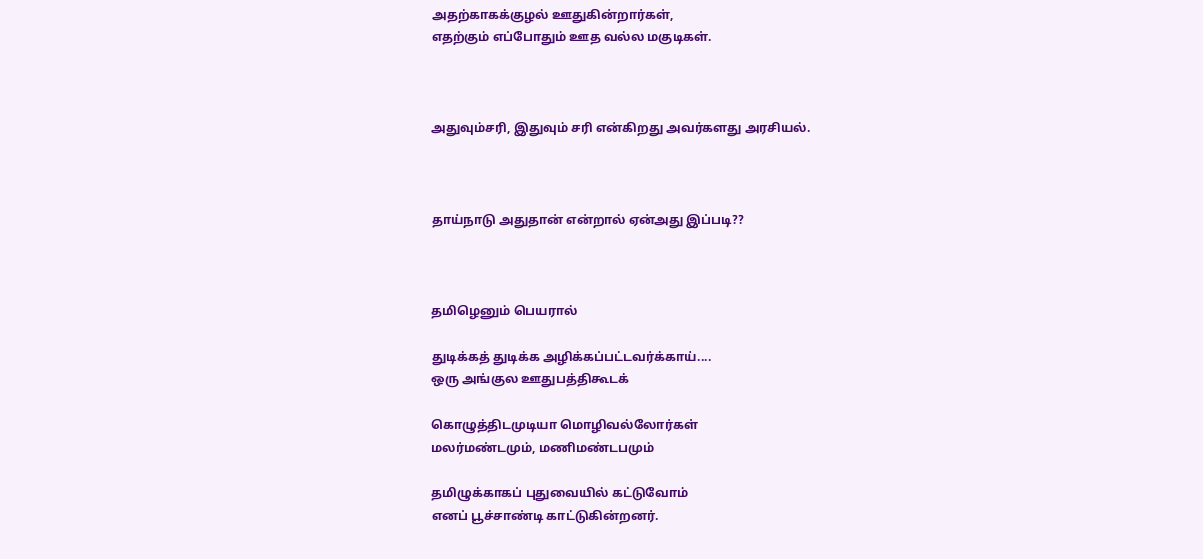அதற்காகக்குழல் ஊதுகின்றார்கள்,
எதற்கும் எப்போதும் ஊத வல்ல மகுடிகள்.



அதுவும்சரி, இதுவும் சரி என்கிறது அவர்களது அரசியல்.



தாய்நாடு அதுதான் என்றால் ஏன்அது இப்படி??



தமிழெனும் பெயரால்

துடிக்கத் துடிக்க அழிக்கப்பட்டவர்க்காய்....
ஒரு அங்குல ஊதுபத்திகூடக்

கொழுத்திடமுடியா மொழிவல்லோர்கள்
மலர்மண்டமும், மணிமண்டபமும்

தமிழுக்காகப் புதுவையில் கட்டுவோம்
எனப் பூச்சாண்டி காட்டுகின்றனர்.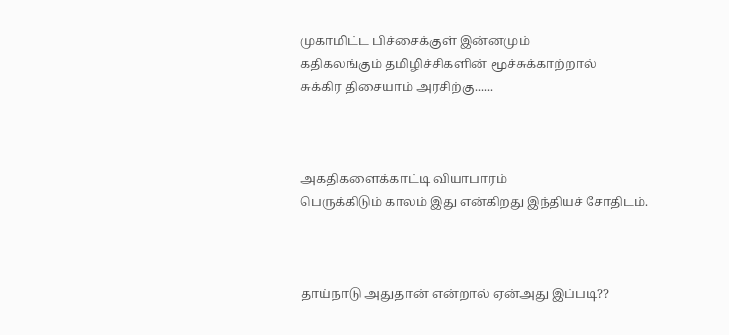முகாமிட்ட பிச்சைக்குள் இன்னமும்
கதிகலங்கும் தமிழிச்சிகளின் மூச்சுக்காற்றால்
சுக்கிர திசையாம் அரசிற்கு......



அகதிகளைக்காட்டி வியாபாரம்
பெருக்கிடும் காலம் இது என்கிறது இந்தியச் சோதிடம்.



தாய்நாடு அதுதான் என்றால் ஏன்அது இப்படி??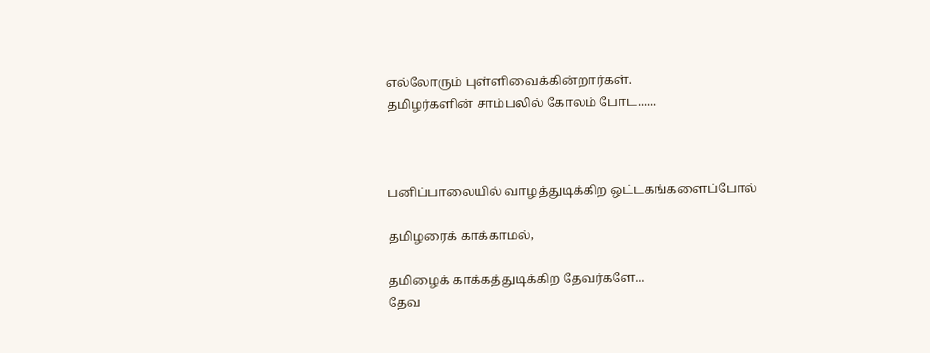எல்லோரும் புள்ளிவைக்கின்றார்கள்.
தமிழர்களின் சாம்பலில் கோலம் போட......



பனிப்பாலையில் வாழத்துடிக்கிற ஒட்டகங்களைப்போல்

தமிழரைக் காக்காமல்,

தமிழைக் காக்கத்துடிக்கிற தேவர்களே...
தேவ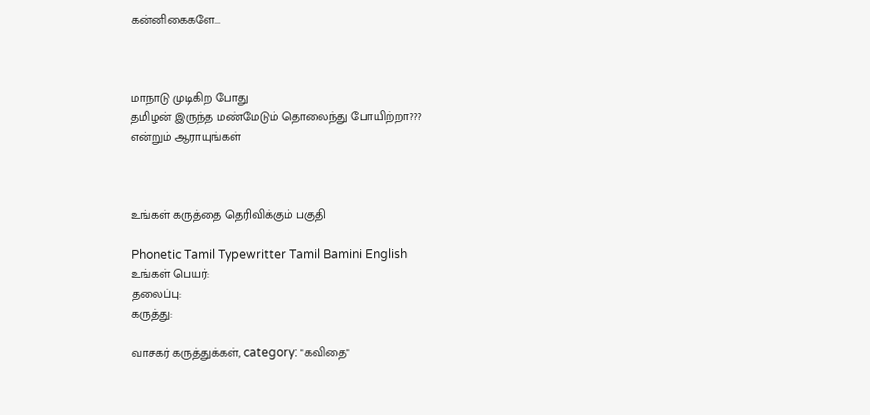கன்னிகைகளே...



மாநாடு முடிகிற போது
தமிழன் இருந்த மண்மேடும் தொலைந்து போயிற்றா???
என்றும் ஆராயுங்கள்



உங்கள் கருத்தை தெரிவிக்கும் பகுதி

Phonetic Tamil Typewritter Tamil Bamini English
உங்கள் பெயர்:
தலைப்பு:
கருத்து:

வாசகர் கருத்துக்கள், category: "கவிதை"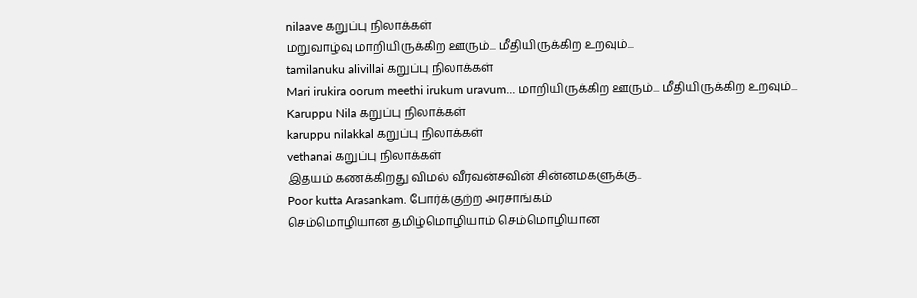nilaave கறுப்பு நிலாக்கள்
மறுவாழ்வு மாறியிருக்கிற ஊரும்... மீதியிருக்கிற உறவும்...
tamilanuku alivillai கறுப்பு நிலாக்கள்
Mari irukira oorum meethi irukum uravum... மாறியிருக்கிற ஊரும்... மீதியிருக்கிற உறவும்...
Karuppu Nila கறுப்பு நிலாக்கள்
karuppu nilakkal கறுப்பு நிலாக்கள்
vethanai கறுப்பு நிலாக்கள்
இதயம் கணக்கிறது விமல் வீரவன்சவின் சின்னமகளுக்கு..
Poor kutta Arasankam. போர்க்குற்ற அரசாங்கம்
செம்மொழியான தமிழ்மொழியாம் செம்மொழியான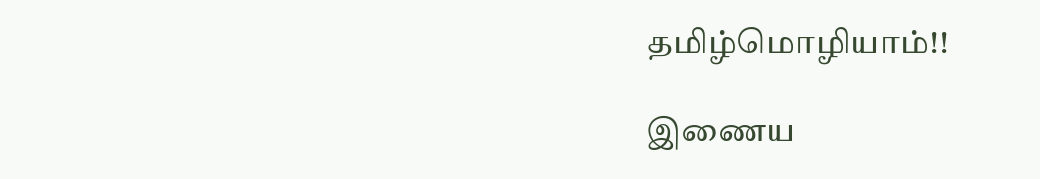தமிழ்மொழியாம்!!

இணைய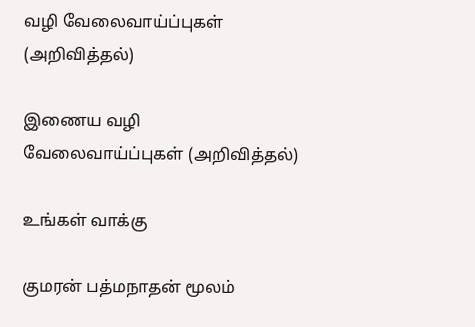வழி வேலைவாய்ப்புகள் (அறிவித்தல்)

இணைய வழி வேலைவாய்ப்புகள் (அறிவித்தல்)

உங்கள் வாக்கு

குமரன் பத்மநாதன் மூலம்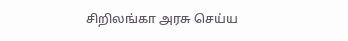சிறிலங்கா அரசு செய்ய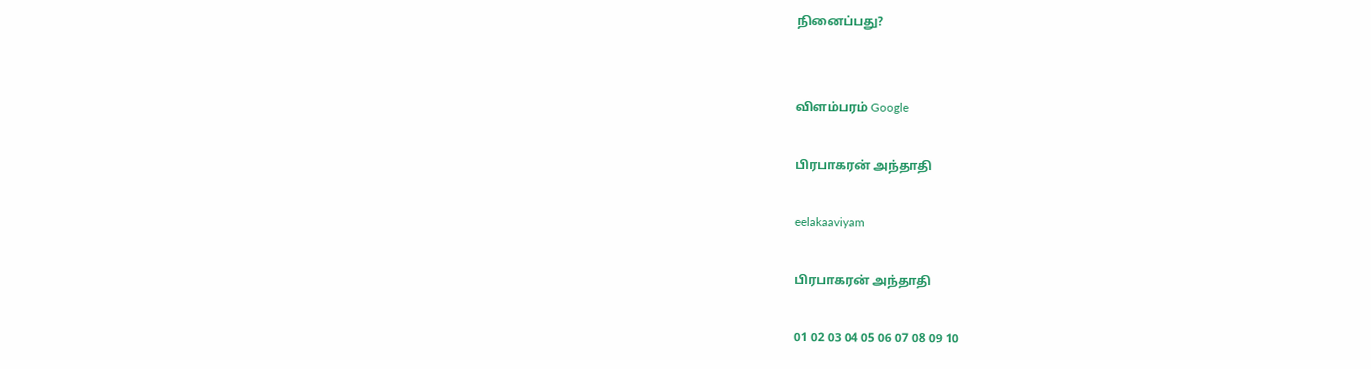நினைப்பது?


விளம்பரம் Google

பிரபாகரன் அந்தாதி

eelakaaviyam

பிரபாகரன் அந்தாதி

01 02 03 04 05 06 07 08 09 10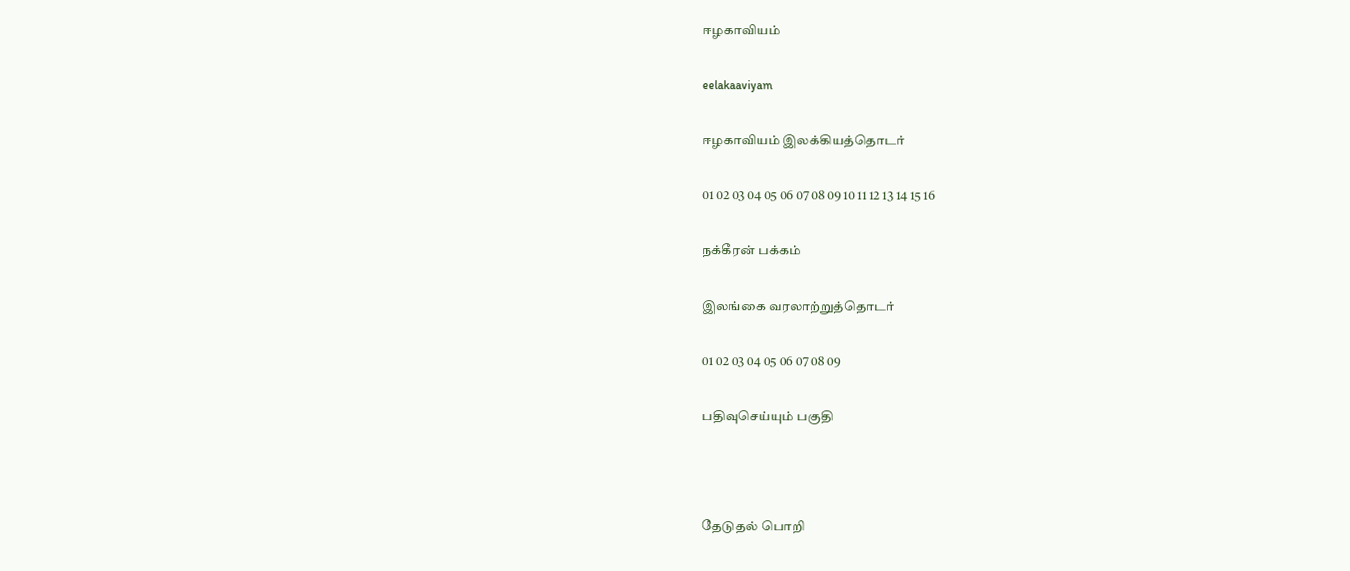ஈழகாவியம்

eelakaaviyam

ஈழகாவியம் இலக்கியத்தொடர்

01 02 03 04 05 06 07 08 09 10 11 12 13 14 15 16

நக்கீரன் பக்கம்

இலங்கை வரலாற்றுத்தொடர்

01 02 03 04 05 06 07 08 09

பதிவுசெய்யும் பகுதி



தேடுதல் பொறி